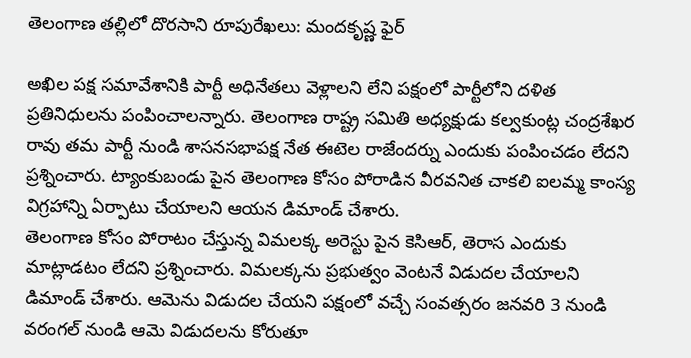తెలంగాణ తల్లిలో దొరసాని రూపురేఖలు: మందకృష్ణ ఫైర్

అఖిల పక్ష సమావేశానికి పార్టీ అధినేతలు వెళ్లాలని లేని పక్షంలో పార్టీలోని దళిత ప్రతినిధులను పంపించాలన్నారు. తెలంగాణ రాష్ట్ర సమితి అధ్యక్షుడు కల్వకుంట్ల చంద్రశేఖర రావు తమ పార్టీ నుండి శాసనసభాపక్ష నేత ఈటెల రాజేందర్ను ఎందుకు పంపించడం లేదని ప్రశ్నించారు. ట్యాంకుబండు పైన తెలంగాణ కోసం పోరాడిన వీరవనిత చాకలి ఐలమ్మ కాంస్య విగ్రహాన్ని ఏర్పాటు చేయాలని ఆయన డిమాండ్ చేశారు.
తెలంగాణ కోసం పోరాటం చేస్తున్న విమలక్క అరెస్టు పైన కెసిఆర్, తెరాస ఎందుకు మాట్లాడటం లేదని ప్రశ్నించారు. విమలక్కను ప్రభుత్వం వెంటనే విడుదల చేయాలని డిమాండ్ చేశారు. ఆమెను విడుదల చేయని పక్షంలో వచ్చే సంవత్సరం జనవరి 3 నుండి వరంగల్ నుండి ఆమె విడుదలను కోరుతూ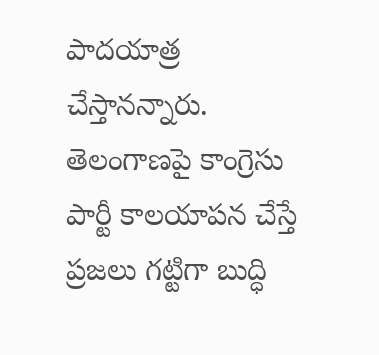పాదయాత్ర చేస్తానన్నారు. తెలంగాణపై కాంగ్రెసు పార్టీ కాలయాపన చేస్తే ప్రజలు గట్టిగా బుద్ధి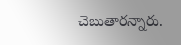చెబుతారన్నారు.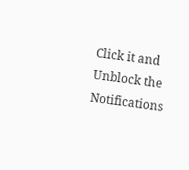Click it and Unblock the Notifications